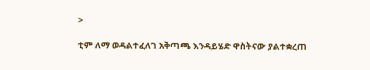>

ቲም ለማ ወዳልተፈለገ አቅጣጫ እንዳይሄድ ዋስትናው ያልተቋረጠ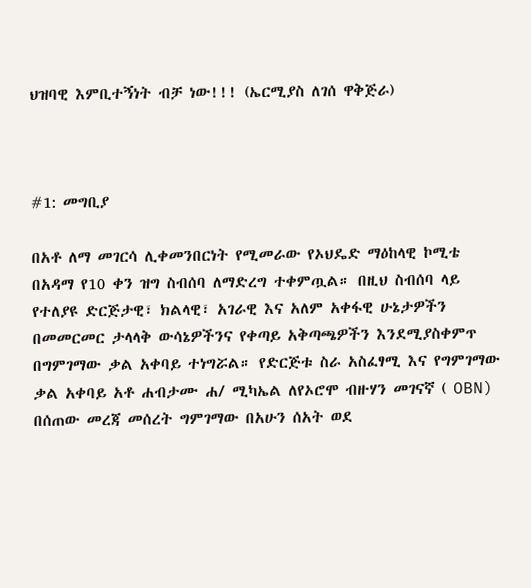ህዝባዊ እምቢተኝነት ብቻ ነው!!! (ኤርሚያስ ለገሰ ዋቅጅራ)



#1: መግቢያ

በአቶ ለማ መገርሳ ሊቀመንበርነት የሚመራው የኦህዴድ ማዕከላዊ ኮሚቴ በአዳማ የ10 ቀን ዝግ ስብሰባ ለማድረግ ተቀምጧል። በዚህ ስብሰባ ላይ የተለያዩ ድርጅታዊ፣ ክልላዊ፣ አገራዊ እና አለም አቀፋዊ ሁኔታዎችን በመመርመር ታላላቅ ውሳኔዎችንና የቀጣይ አቅጣጫዎችን እንደሚያስቀምጥ በግምገማው ቃል አቀባይ ተነግሯል። የድርጅቱ ስራ አስፈፃሚ እና የግምገማው ቃል አቀባይ አቶ ሐብታሙ ሐ/ ሚካኤል ለየኦሮሞ ብዙሃን መገናኛ ( OBN) በሰጠው መረጃ መሰረት ግምገማው በአሁን ሰአት ወደ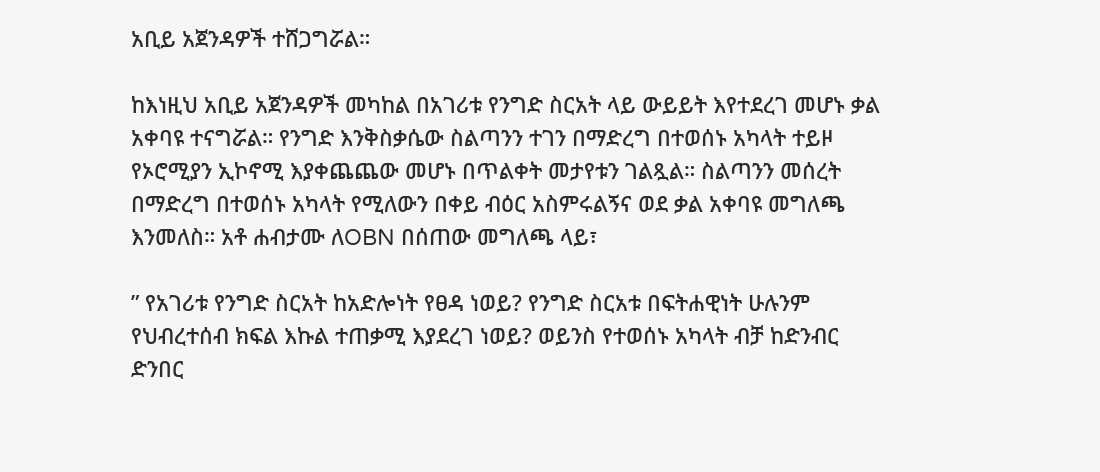አቢይ አጀንዳዎች ተሸጋግሯል።

ከእነዚህ አቢይ አጀንዳዎች መካከል በአገሪቱ የንግድ ስርአት ላይ ውይይት እየተደረገ መሆኑ ቃል አቀባዩ ተናግሯል። የንግድ እንቅስቃሴው ስልጣንን ተገን በማድረግ በተወሰኑ አካላት ተይዞ የኦሮሚያን ኢኮኖሚ እያቀጨጨው መሆኑ በጥልቀት መታየቱን ገልጿል። ስልጣንን መሰረት በማድረግ በተወሰኑ አካላት የሚለውን በቀይ ብዕር አስምሩልኝና ወደ ቃል አቀባዩ መግለጫ እንመለስ። አቶ ሐብታሙ ለOBN በሰጠው መግለጫ ላይ፣

” የአገሪቱ የንግድ ስርአት ከአድሎነት የፀዳ ነወይ? የንግድ ስርአቱ በፍትሐዊነት ሁሉንም የህብረተሰብ ክፍል እኩል ተጠቃሚ እያደረገ ነወይ? ወይንስ የተወሰኑ አካላት ብቻ ከድንብር ድንበር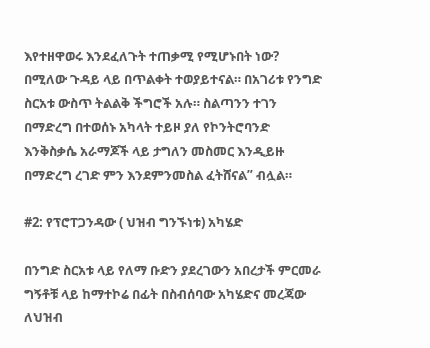እየተዘዋወሩ እንደፈለጉት ተጠቃሚ የሚሆኑበት ነው? በሚለው ጉዳይ ላይ በጥልቀት ተወያይተናል። በአገሪቱ የንግድ ስርአቱ ውስጥ ትልልቅ ችግሮች አሉ። ስልጣንን ተገን በማድረግ በተወሰኑ አካላት ተይዞ ያለ የኮንትሮባንድ እንቅስቃሴ አራማጆች ላይ ታግለን መስመር እንዲይዙ በማድረግ ረገድ ምን እንደምንመስል ፈትሸናል” ብሏል።

#2: የፕሮፐጋንዳው ( ህዝብ ግንኙነቱ) አካሄድ

በንግድ ስርአቱ ላይ የለማ ቡድን ያደረገውን አበረታች ምርመራ ግኝቶቹ ላይ ከማተኮሬ በፊት በስብሰባው አካሄድና መረጃው ለህዝብ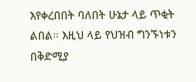እየቀረበበት ባለበት ሁኔታ ላይ ጥቂት ልበል። እዚህ ላይ የህዝብ ግንኙነቱን በቅድሚያ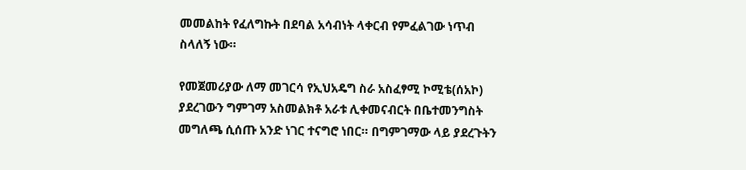መመልከት የፈለግኩት በደባል አሳብነት ላቀርብ የምፈልገው ነጥብ ስላለኝ ነው።

የመጀመሪያው ለማ መገርሳ የኢህአዴግ ስራ አስፈፃሚ ኮሚቴ(ሰአኮ) ያደረገውን ግምገማ አስመልክቶ አራቱ ሊቀመናብርት በቤተመንግስት መግለጫ ሲሰጡ አንድ ነገር ተናግሮ ነበር። በግምገማው ላይ ያደረጉትን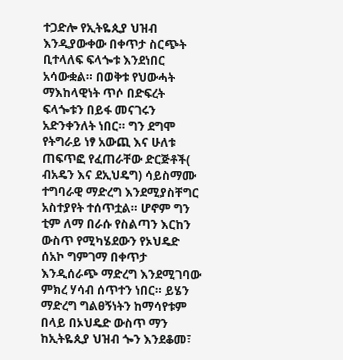ተጋድሎ የኢትዬጲያ ህዝብ እንዲያውቀው በቀጥታ ስርጭት ቢተላለፍ ፍላጐቱ እንደነበር አሳውቋል። በወቅቱ የህውሓት ማእከላዊነት ጥሶ በድፍረት ፍላጐቱን በይፋ መናገሩን አድንቀንለት ነበር። ግን ደግሞ የትግራይ ነፃ አውጪ እና ሁለቱ ጠፍጥፎ የፈጠራቸው ድርጅቶች( ብአዴን እና ደኢህዴግ) ሳይስማሙ ተግባራዊ ማድረግ እንደሚያስቸግር አስተያየት ተሰጥቷል። ሆኖም ግን ቲም ለማ በራሱ የስልጣን እርከን ውስጥ የሚካሄደውን የኦህዴድ ሰአኮ ግምገማ በቀጥታ እንዲሰራጭ ማድረግ እንደሚገባው ምክረ ሃሳብ ሰጥተን ነበር። ይሄን ማድረግ ግልፀኝነትን ከማሳየቱም በላይ በኦህዴድ ውስጥ ማን ከኢትዬጲያ ህዝብ ጐን እንደቆመ፣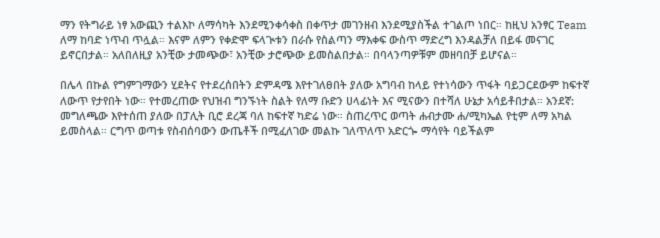ማን የትግራይ ነፃ አውጪን ተልእኮ ለማሳካት እንደሚንቀሳቀስ በቀጥታ መገንዘብ እንደሚያስችል ተገልጦ ነበር። ከዚህ አንፃር Team ለማ ከባድ ነጥብ ጥሏል። እናም ለምን የቀድሞ ፍላጒቱን በራሱ የስልጣን ማእቀፍ ውስጥ ማድረግ እንዳልቻለ በይፋ መናገር ይኖርበታል። አለበለዚያ አንቺው ታመጭው፣ አንቺው ታሮጭው ይመስልበታል። በባላንጣዎቹም መዘባበቻ ይሆናል።

በሌላ በኩል የግምገማውን ሂደትና የተደረሰበትን ድምዳሜ እየተገለፀበት ያለው አግባብ ከላይ የተነሳውን ጥፋት ባይጋርደውም ከፍተኛ ለውጥ የታየበት ነው። የተመረጠው የህዝብ ግንኙነት ስልት የለማ ቡድን ሀላፊነት እና ሚናውን በተሻለ ሁኔታ አሳይቶበታል። አንደኛ: መግለጫው እየተሰጠ ያለው በፓሊት ቢሮ ደረጃ ባለ ከፍተኛ ካድሬ ነው። ስጠረጥር ወጣት ሐብታሙ ሐ/ሚካኤል የቲም ለማ አካል ይመስላል። ርግጥ ወጣቱ የስብሰባውን ውጤቶች በሚፈለገው መልኩ ገለጥለጥ አድርጐ ማሳየት ባይችልም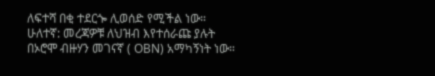ለፍተሻ በቂ ተደርጐ ሊወሰድ የሚችል ነው። ሁለተኛ: መረጃዎቹ ለህዝብ እየተሰራጩ ያሉት በኦሮሞ ብዙሃን መገናኛ ( OBN) አማካኝነት ነው።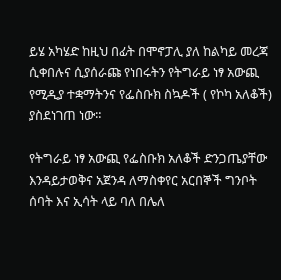ይሄ አካሄድ ከዚህ በፊት በሞኖፓሊ ያለ ከልካይ መረጃ ሲቀበሉና ሲያሰራጩ የነበሩትን የትግራይ ነፃ አውጪ የሚዲያ ተቋማትንና የፌስቡክ ስኳዶች ( የኮካ አለቆች) ያስደነገጠ ነው።

የትግራይ ነፃ አውጪ የፌስቡክ አለቆች ድንጋጤያቸው እንዳይታወቅና አጀንዳ ለማስቀየር አርበኞች ግንቦት ሰባት እና ኢሳት ላይ ባለ በሌለ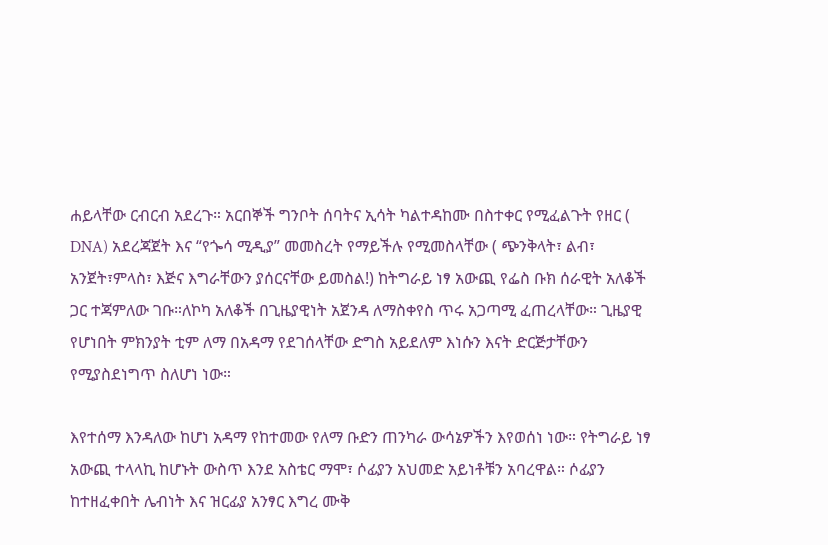ሐይላቸው ርብርብ አደረጉ። አርበኞች ግንቦት ሰባትና ኢሳት ካልተዳከሙ በስተቀር የሚፈልጉት የዘር ( DNA) አደረጃጀት እና “የጐሳ ሚዲያ” መመስረት የማይችሉ የሚመስላቸው ( ጭንቅላት፣ ልብ፣ አንጀት፣ምላስ፣ እጅና እግራቸውን ያሰርናቸው ይመስል!) ከትግራይ ነፃ አውጪ የፌስ ቡክ ሰራዊት አለቆች ጋር ተጃምለው ገቡ።ለኮካ አለቆች በጊዜያዊነት አጀንዳ ለማስቀየስ ጥሩ አጋጣሚ ፈጠረላቸው። ጊዜያዊ የሆነበት ምክንያት ቲም ለማ በአዳማ የደገሰላቸው ድግስ አይደለም እነሱን እናት ድርጅታቸውን የሚያስደነግጥ ስለሆነ ነው።

እየተሰማ እንዳለው ከሆነ አዳማ የከተመው የለማ ቡድን ጠንካራ ውሳኔዎችን እየወሰነ ነው። የትግራይ ነፃ አውጪ ተላላኪ ከሆኑት ውስጥ እንደ አስቴር ማሞ፣ ሶፊያን አህመድ አይነቶቹን አባረዋል። ሶፊያን ከተዘፈቀበት ሌብነት እና ዝርፊያ አንፃር እግረ ሙቅ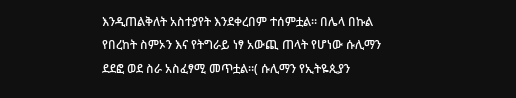እንዲጠልቅለት አስተያየት እንደቀረበም ተሰምቷል። በሌላ በኩል የበረከት ስምኦን እና የትግራይ ነፃ አውጪ ጠላት የሆነው ሱሊማን ደደፎ ወደ ስራ አስፈፃሚ መጥቷል።( ሱሊማን የኢትዬጲያን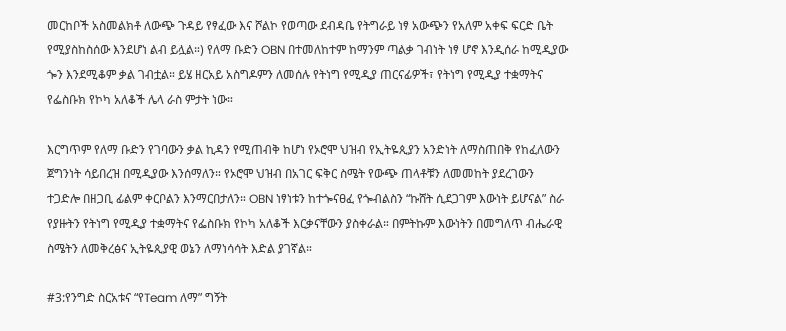መርከቦች አስመልክቶ ለውጭ ጉዳይ የፃፈው እና ሾልኮ የወጣው ደብዳቤ የትግራይ ነፃ አውጭን የአለም አቀፍ ፍርድ ቤት የሚያስከስሰው እንደሆነ ልብ ይሏል።) የለማ ቡድን OBN በተመለከተም ከማንም ጣልቃ ገብነት ነፃ ሆኖ እንዲሰራ ከሚዲያው ጐን እንደሚቆም ቃል ገብቷል። ይሄ ዘርአይ አስግዶምን ለመሰሉ የትነግ የሚዲያ ጠርናፊዎች፣ የትነግ የሚዲያ ተቋማትና የፌስቡክ የኮካ አለቆች ሌላ ራስ ምታት ነው።

እርግጥም የለማ ቡድን የገባውን ቃል ኪዳን የሚጠብቅ ከሆነ የኦሮሞ ህዝብ የኢትዬጲያን አንድነት ለማስጠበቅ የከፈለውን ጀግንነት ሳይበረዝ በሚዲያው እንሰማለን። የኦሮሞ ህዝብ በአገር ፍቅር ስሜት የውጭ ጠላቶቹን ለመመከት ያደረገውን ተጋድሎ በዘጋቢ ፊልም ቀርቦልን እንማርበታለን። OBN ነፃነቱን ከተጐናፀፈ የጐብልስን “ኩሸት ሲደጋገም እውነት ይሆናል” ስራ የያዙትን የትነግ የሚዲያ ተቋማትና የፌስቡክ የኮካ አለቆች እርቃናቸውን ያስቀራል። በምትኩም እውነትን በመግለጥ ብሔራዊ ስሜትን ለመቅረፅና ኢትዬጲያዊ ወኔን ለማነሳሳት እድል ያገኛል።

#3:የንግድ ስርአቱና “የTeam ለማ” ግኝት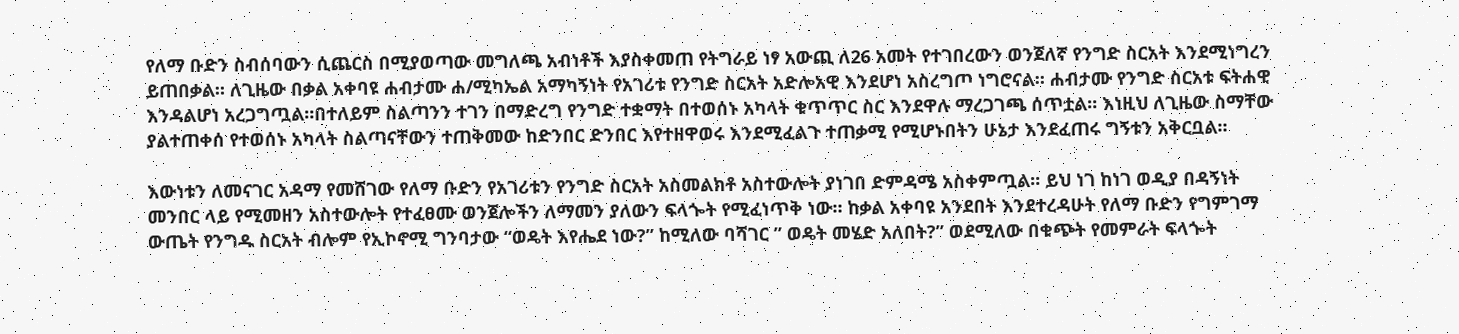የለማ ቡድን ስብሰባውን ሲጨርስ በሚያወጣው መግለጫ አብነቶች እያስቀመጠ የትግራይ ነፃ አውጪ ለ26 አመት የተገበረውን ወንጀለኛ የንግድ ስርአት እንደሚነግረን ይጠበቃል። ለጊዜው በቃል አቀባዩ ሐብታሙ ሐ/ሚካኤል አማካኝነት የአገሪቱ የንግድ ስርአት አድሎአዊ እንደሆነ አስረግጦ ነግሮናል። ሐብታሙ የንግድ ስርአቱ ፍትሐዊ እንዳልሆነ አረጋግጧል።በተለይም ስልጣንን ተገን በማድረግ የንግድ ተቋማት በተወሰኑ አካላት ቁጥጥር ስር እንደዋሉ ማረጋገጫ ሰጥቷል። እነዚህ ለጊዜው ስማቸው ያልተጠቀሰ የተወሰኑ አካላት ስልጣናቸውን ተጠቅመው ከድንበር ድንበር እየተዘዋወሩ እንደሚፈልጉ ተጠቃሚ የሚሆኑበትን ሁኔታ እንደፈጠሩ ግኝቱን አቅርቧል።

እውነቱን ለመናገር አዳማ የመሸገው የለማ ቡድን የአገሪቱን የንግድ ስርአት አስመልክቶ አስተውሎት ያነገበ ድምዳሜ አስቀምጧል። ይህ ነገ ከነገ ወዲያ በዳኝነት መንበር ላይ የሚመዘን አስተውሎት የተፈፀሙ ወንጀሎችን ለማመን ያለውን ፍላጐት የሚፈነጥቅ ነው። ከቃል አቀባዩ አንደበት እንደተረዳሁት የለማ ቡድን የግምገማ ውጤት የንግዱ ስርአት ብሎም የኢኮኖሚ ግንባታው “ወዴት እየሔደ ነው?” ከሚለው ባሻገር ” ወዴት መሄድ አለበት?” ወደሚለው በቁጭት የመምራት ፍላጐት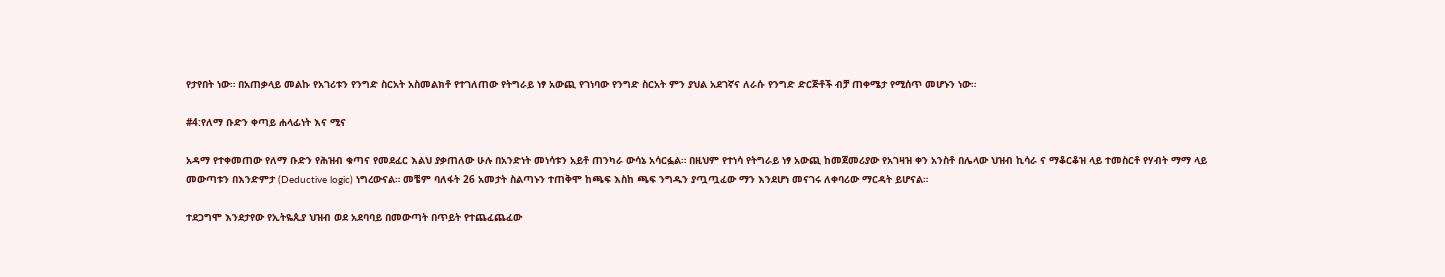የታየበት ነው። በአጠቃላይ መልኩ የአገሪቱን የንግድ ስርአት አስመልክቶ የተገለጠው የትግራይ ነፃ አውጪ የገነባው የንግድ ስርአት ምን ያህል አደገኛና ለራሱ የንግድ ድርጅቶች ብቻ ጠቀሜታ የሚሰጥ መሆኑን ነው።

#4:የለማ ቡድን ቀጣይ ሐላፊነት እና ሚና

አዳማ የተቀመጠው የለማ ቡድን የሕዝብ ቁጣና የመደፈር እልህ ያቃጠለው ሁሉ በአንድነት መነሳቱን አይቶ ጠንካራ ውሳኔ አሳርፏል። በዚህም የተነሳ የትግራይ ነፃ አውጪ ከመጀመሪያው የአገዛዝ ቀን አንስቶ በሌላው ህዝብ ኪሳራ ና ማቆርቆዝ ላይ ተመስርቶ የሃብት ማማ ላይ መውጣቱን በእንድምታ (Deductive logic) ነግረውናል። መቼም ባለፋት 26 አመታት ስልጣኑን ተጠቅሞ ከጫፍ እስከ ጫፍ ንግዱን ያጧጧፈው ማን እንደሆነ መናገሩ ለቀባሪው ማርዳት ይሆናል።

ተደጋግሞ እንደታየው የኢትዬጲያ ህዝብ ወደ አደባባይ በመውጣት በጥይት የተጨፈጨፈው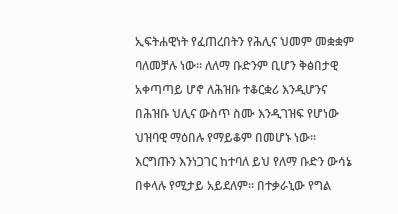ኢፍትሐዊነት የፈጠረበትን የሕሊና ህመም መቋቋም ባለመቻሉ ነው። ለለማ ቡድንም ቢሆን ቅፅበታዊ አቀጣጣይ ሆኖ ለሕዝቡ ተቆርቋሪ እንዲሆንና በሕዝቡ ህሊና ውስጥ ስሙ እንዲገዝፍ የሆነው ህዝባዊ ማዕበሉ የማይቆም በመሆኑ ነው። እርግጡን እንነጋገር ከተባለ ይህ የለማ ቡድን ውሳኔ በቀላሉ የሚታይ አይደለም። በተቃራኒው የግል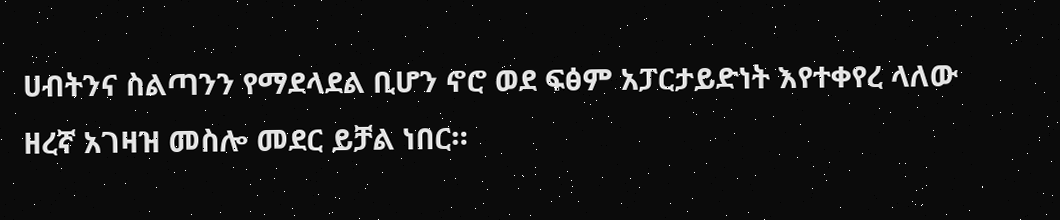ሀብትንና ስልጣንን የማደላደል ቢሆን ኖሮ ወደ ፍፅም አፓርታይድነት እየተቀየረ ላለው ዘረኛ አገዛዝ መስሎ መደር ይቻል ነበር።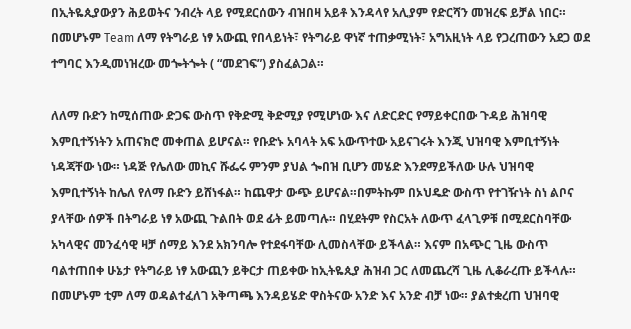በኢትዬጲያውያን ሕይወትና ንብረት ላይ የሚደርሰውን ብዝበዛ አይቶ እንዳላየ አሊያም የድርሻን መዝረፍ ይቻል ነበር። በመሆኑም Team ለማ የትግራይ ነፃ አውጪ የበላይነት፣ የትግራይ ዋነኛ ተጠቃሚነት፣ አግአዚነት ላይ የጋረጠውን አደጋ ወደ ተግባር እንዲመነዝረው መጐትጐት ( “መደገፍ”) ያስፈልጋል።

ለለማ ቡድን ከሚሰጠው ድጋፍ ውስጥ የቅድሚ ቅድሚያ የሚሆነው እና ለድርድር የማይቀርበው ጉዳይ ሕዝባዊ እምቢተኝነትን አጠናክሮ መቀጠል ይሆናል። የቡድኑ አባላት አፍ አውጥተው አይናገሩት እንጂ ህዝባዊ እምቢተኝነት ነዳጃቸው ነው። ነዳጅ የሌለው መኪና ሹፌሩ ምንም ያህል ጐበዝ ቢሆን መሄድ እንደማይችለው ሁሉ ህዝባዊ እምቢተኝነት ከሌለ የለማ ቡድን ይሸነፋል። ከጨዋታ ውጭ ይሆናል።በምትኩም በኦህዴድ ውስጥ የተገዥነት ስነ ልቦና ያላቸው ሰዎች በትግራይ ነፃ አውጪ ጉልበት ወደ ፊት ይመጣሉ። በሂደትም የስርአት ለውጥ ፈላጊዎቹ በሚደርስባቸው አካላዊና መንፈሳዊ ዛቻ ሰማይ እንደ አክንባሎ የተደፋባቸው ሊመስላቸው ይችላል። እናም በአጭር ጊዜ ውስጥ ባልተጠበቀ ሁኔታ የትግራይ ነፃ አውጪን ይቅርታ ጠይቀው ከኢትዬጲያ ሕዝብ ጋር ለመጨረሻ ጊዜ ሊቆራረጡ ይችላሉ። በመሆኑም ቲም ለማ ወዳልተፈለገ አቅጣጫ እንዳይሄድ ዋስትናው አንድ እና አንድ ብቻ ነው። ያልተቋረጠ ህዝባዊ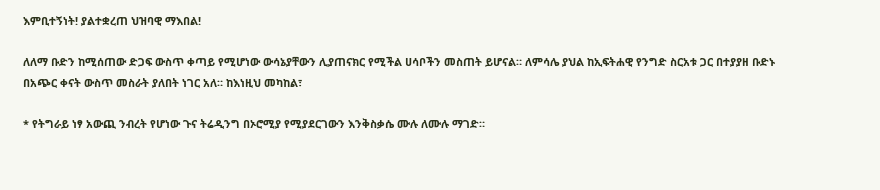እምቢተኝነት! ያልተቋረጠ ህዝባዊ ማእበል!

ለለማ ቡድን ከሚሰጠው ድጋፍ ውስጥ ቀጣይ የሚሆነው ውሳኔያቸውን ሊያጠናክር የሚችል ሀሳቦችን መስጠት ይሆናል። ለምሳሌ ያህል ከኢፍትሐዊ የንግድ ስርአቱ ጋር በተያያዘ ቡድኑ በአጭር ቀናት ውስጥ መስራት ያለበት ነገር አለ። ከእነዚህ መካከል፣

* የትግራይ ነፃ አውጪ ንብረት የሆነው ጉና ትሬዲንግ በኦሮሚያ የሚያደርገውን እንቅስቃሴ ሙሉ ለሙሉ ማገድ።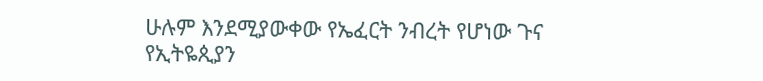ሁሉም እንደሚያውቀው የኤፈርት ንብረት የሆነው ጉና የኢትዬጲያን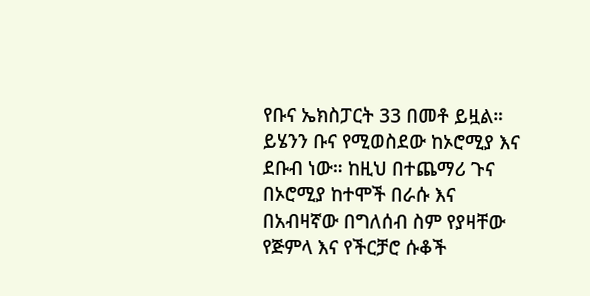የቡና ኤክስፓርት 33 በመቶ ይዟል። ይሄንን ቡና የሚወስደው ከኦሮሚያ እና ደቡብ ነው። ከዚህ በተጨማሪ ጉና በኦሮሚያ ከተሞች በራሱ እና በአብዛኛው በግለሰብ ስም የያዛቸው የጅምላ እና የችርቻሮ ሱቆች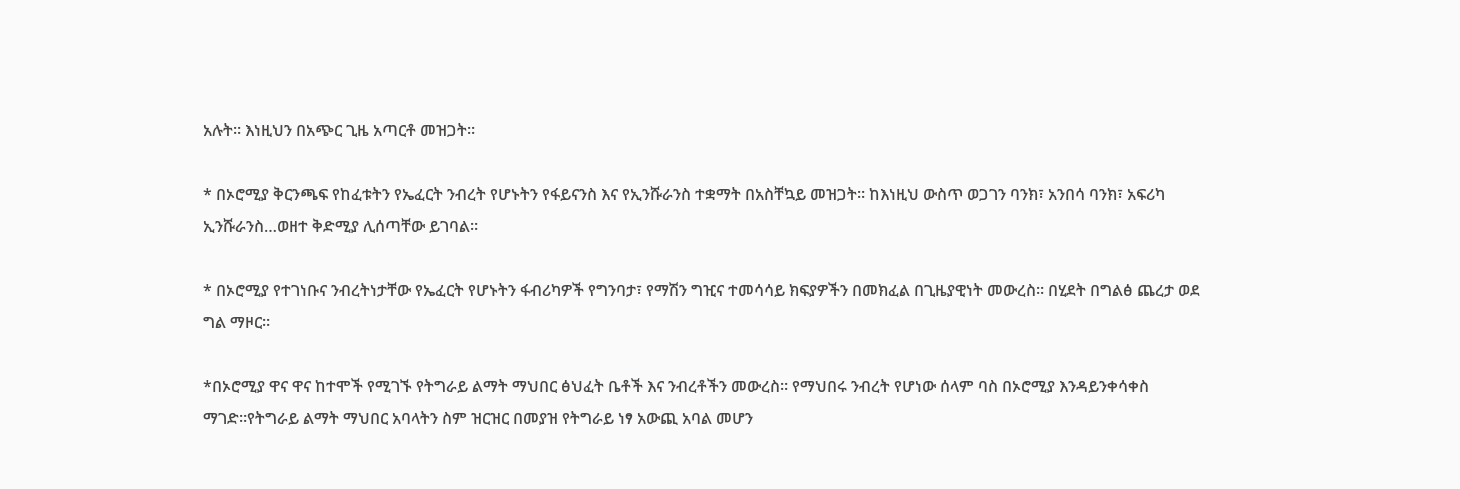አሉት። እነዚህን በአጭር ጊዜ አጣርቶ መዝጋት።

* በኦሮሚያ ቅርንጫፍ የከፈቱትን የኤፈርት ንብረት የሆኑትን የፋይናንስ እና የኢንሹራንስ ተቋማት በአስቸኳይ መዝጋት። ከእነዚህ ውስጥ ወጋገን ባንክ፣ አንበሳ ባንክ፣ አፍሪካ ኢንሹራንስ…ወዘተ ቅድሚያ ሊሰጣቸው ይገባል።

* በኦሮሚያ የተገነቡና ንብረትነታቸው የኤፈርት የሆኑትን ፋብሪካዎች የግንባታ፣ የማሽን ግዢና ተመሳሳይ ክፍያዎችን በመክፈል በጊዜያዊነት መውረስ። በሂደት በግልፅ ጨረታ ወደ ግል ማዞር።

*በኦሮሚያ ዋና ዋና ከተሞች የሚገኙ የትግራይ ልማት ማህበር ፅህፈት ቤቶች እና ንብረቶችን መውረስ። የማህበሩ ንብረት የሆነው ሰላም ባስ በኦሮሚያ እንዳይንቀሳቀስ ማገድ።የትግራይ ልማት ማህበር አባላትን ስም ዝርዝር በመያዝ የትግራይ ነፃ አውጪ አባል መሆን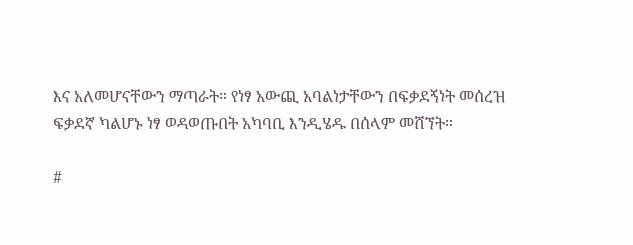እና አለመሆናቸውን ማጣራት። የነፃ አውጪ አባልነታቸውን በፍቃደኝነት መሰረዝ ፍቃደኛ ካልሆኑ ነፃ ወዳወጡበት አካባቢ እንዲሄዱ በሰላም መሸኘት።

#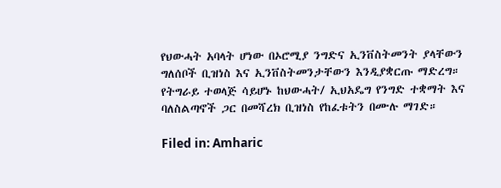የህውሓት አባላት ሆነው በኦሮሚያ ንግድና ኢንቨስትመንት ያላቸውን ግለሰቦች ቢዝነስ እና ኢንቨስትመንታቸውን እንዲያቋርጡ ማድረግ። የትግራይ ተወላጅ ሳይሆኑ ከህውሓት/ ኢህአዴግ የንግድ ተቋማት እና ባለስልጣኖች ጋር በመሻረክ ቢዝነስ የከፈቱትን በሙሉ ማገድ።

Filed in: Amharic